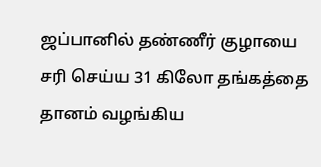ஜப்பானில் தண்ணீர் குழாயை சரி செய்ய 31 கிலோ தங்கத்தை தானம் வழங்கிய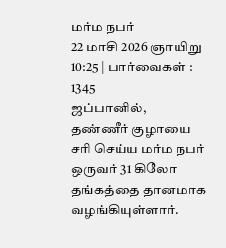மர்ம நபர்
22 மாசி 2026 ஞாயிறு 10:25 | பார்வைகள் : 1345
ஜப்பானில், தண்ணீர் குழாயை சரி செய்ய மர்ம நபர் ஒருவர் 31 கிலோ தங்கத்தை தானமாக வழங்கியுள்ளார்.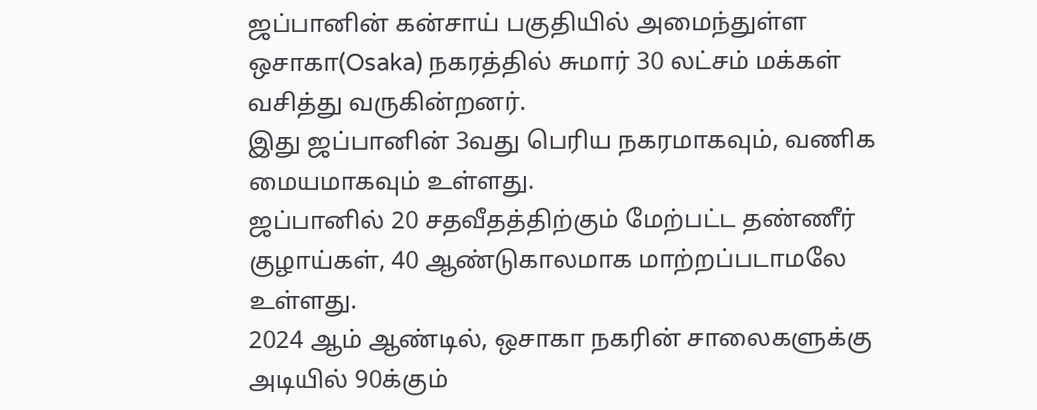ஜப்பானின் கன்சாய் பகுதியில் அமைந்துள்ள ஒசாகா(Osaka) நகரத்தில் சுமார் 30 லட்சம் மக்கள் வசித்து வருகின்றனர்.
இது ஜப்பானின் 3வது பெரிய நகரமாகவும், வணிக மையமாகவும் உள்ளது.
ஜப்பானில் 20 சதவீதத்திற்கும் மேற்பட்ட தண்ணீர் குழாய்கள், 40 ஆண்டுகாலமாக மாற்றப்படாமலே உள்ளது.
2024 ஆம் ஆண்டில், ஒசாகா நகரின் சாலைகளுக்கு அடியில் 90க்கும்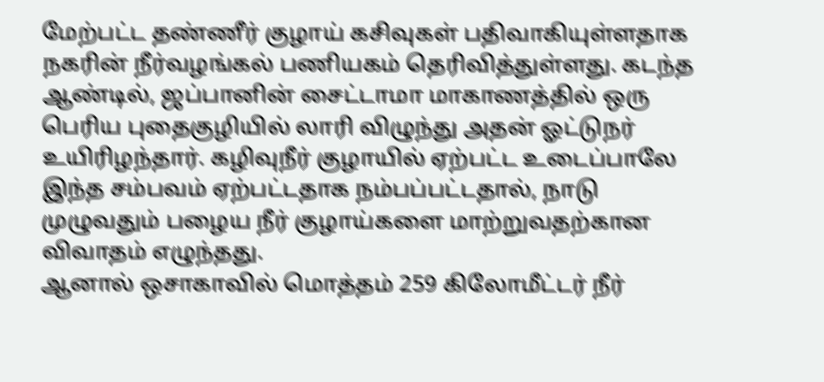மேற்பட்ட தண்ணீர் குழாய் கசிவுகள் பதிவாகியுள்ளதாக நகரின் நீர்வழங்கல் பணியகம் தெரிவித்துள்ளது. கடந்த ஆண்டில், ஜப்பானின் சைட்டாமா மாகாணத்தில் ஒரு பெரிய புதைகுழியில் லாரி விழுந்து அதன் ஓட்டுநர் உயிரிழந்தார். கழிவுநீர் குழாயில் ஏற்பட்ட உடைப்பாலே இந்த சம்பவம் ஏற்பட்டதாக நம்பப்பட்டதால், நாடு முழுவதும் பழைய நீர் குழாய்களை மாற்றுவதற்கான விவாதம் எழுந்தது.
ஆனால் ஒசாகாவில் மொத்தம் 259 கிலோமீட்டர் நீர்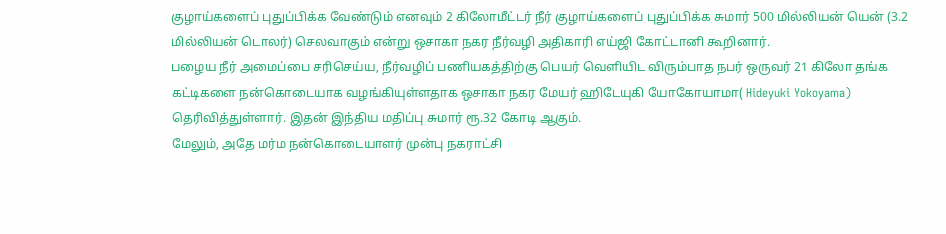குழாய்களைப் புதுப்பிக்க வேண்டும் எனவும் 2 கிலோமீட்டர் நீர் குழாய்களைப் புதுப்பிக்க சுமார் 500 மில்லியன் யென் (3.2 மில்லியன் டொலர்) செலவாகும் என்று ஒசாகா நகர நீர்வழி அதிகாரி எய்ஜி கோட்டானி கூறினார்.
பழைய நீர் அமைப்பை சரிசெய்ய, நீர்வழிப் பணியகத்திற்கு பெயர் வெளியிட விரும்பாத நபர் ஒருவர் 21 கிலோ தங்க கட்டிகளை நன்கொடையாக வழங்கியுள்ளதாக ஒசாகா நகர மேயர் ஹிடேயுகி யோகோயாமா( Hideyuki Yokoyama) தெரிவித்துள்ளார். இதன் இந்திய மதிப்பு சுமார் ரூ.32 கோடி ஆகும்.
மேலும், அதே மர்ம நன்கொடையாளர் முன்பு நகராட்சி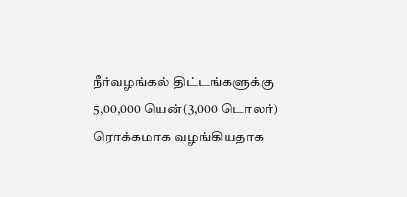நீர்வழங்கல் திட்டங்களுக்கு 5,00,000 யென்(3,000 டொலர்) ரொக்கமாக வழங்கியதாக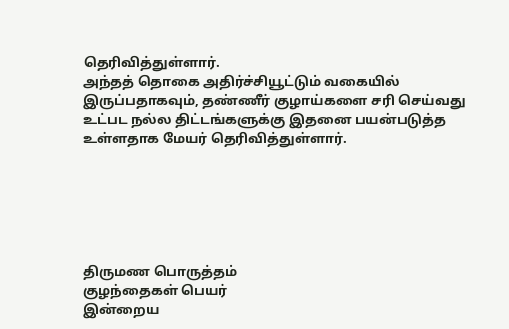தெரிவித்துள்ளார்.
அந்தத் தொகை அதிர்ச்சியூட்டும் வகையில் இருப்பதாகவும், தண்ணீர் குழாய்களை சரி செய்வது உட்பட நல்ல திட்டங்களுக்கு இதனை பயன்படுத்த உள்ளதாக மேயர் தெரிவித்துள்ளார்.






திருமண பொருத்தம்
குழந்தைகள் பெயர்
இன்றைய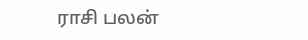ராசி பலன்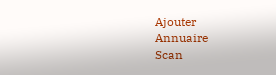Ajouter
Annuaire
Scan